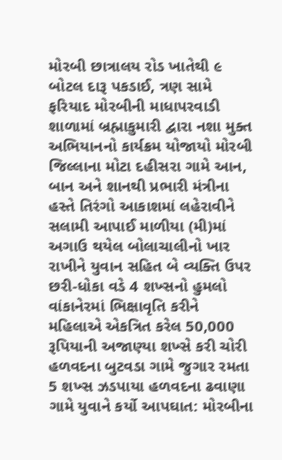મોરબી છાત્રાલય રોડ ખાતેથી ૯ બોટલ દારૂ પકડાઈ, ત્રણ સામે ફરિયાદ મોરબીની માધાપરવાડી શાળામાં બ્રહ્માકુમારી દ્વારા નશા મુક્ત અભિયાનનો કાર્યક્રમ યોજાયો મોરબી જિલ્લાના મોટા દહીસરા ગામે આન, બાન અને શાનથી પ્રભારી મંત્રીના હસ્તે તિરંગો આકાશમાં લહેરાવીને સલામી આપાઈ માળીયા (મી)માં અગાઉ થયેલ બોલાચાલીનો ખાર રાખીને યુવાન સહિત બે વ્યક્તિ ઉપર છરી-ધોકા વડે 4 શખ્સનો હુમલો વાંકાનેરમાં ભિક્ષાવૃતિ કરીને મહિલાએ એકત્રિત કરેલ 50,000 રૂપિયાની અજાણ્યા શખ્સે કરી ચોરી હળવદના બુટવડા ગામે જુગાર રમતા 5 શખ્સ ઝડપાયા હળવદના ઢવાણા ગામે યુવાને કર્યો આપઘાત: મોરબીના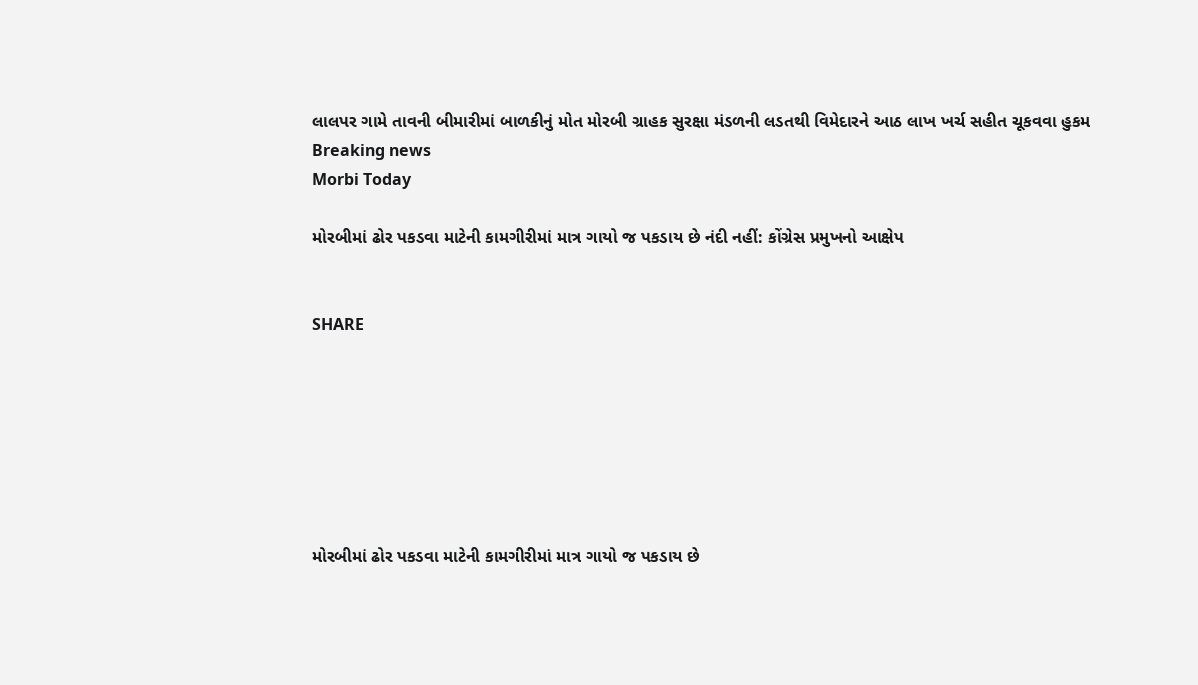લાલપર ગામે તાવની બીમારીમાં બાળકીનું મોત મોરબી ગ્રાહક સુરક્ષા મંડળની લડતથી વિમેદારને આઠ લાખ ખર્ચ સહીત ચૂકવવા હુકમ
Breaking news
Morbi Today

મોરબીમાં ઢોર પકડવા માટેની કામગીરીમાં માત્ર ગાયો જ પકડાય છે નંદી નહીં: કોંગ્રેસ પ્રમુખનો આક્ષેપ


SHARE







મોરબીમાં ઢોર પકડવા માટેની કામગીરીમાં માત્ર ગાયો જ પકડાય છે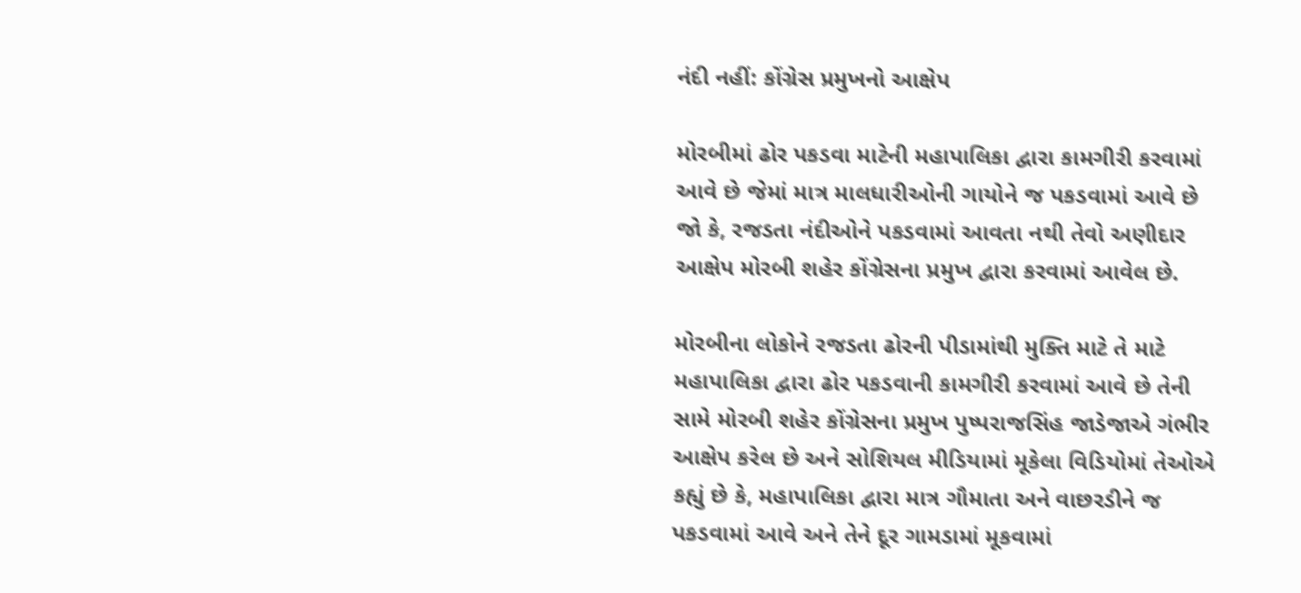નંદી નહીં: કોંગ્રેસ પ્રમુખનો આક્ષેપ

મોરબીમાં ઢોર પકડવા માટેની મહાપાલિકા દ્વારા કામગીરી કરવામાં આવે છે જેમાં માત્ર માલધારીઓની ગાયોને જ પકડવામાં આવે છે જો કે, રજડતા નંદીઓને પકડવામાં આવતા નથી તેવો અણીદાર આક્ષેપ મોરબી શહેર કોંગ્રેસના પ્રમુખ દ્વારા કરવામાં આવેલ છે.

મોરબીના લોકોને રજડતા ઢોરની પીડામાંથી મુક્તિ માટે તે માટે મહાપાલિકા દ્વારા ઢોર પકડવાની કામગીરી કરવામાં આવે છે તેની સામે મોરબી શહેર કોંગ્રેસના પ્રમુખ પુષ્પરાજસિંહ જાડેજાએ ગંભીર આક્ષેપ કરેલ છે અને સોશિયલ મીડિયામાં મૂકેલા વિડિયોમાં તેઓએ કહ્યું છે કે, મહાપાલિકા દ્વારા માત્ર ગૌમાતા અને વાછરડીને જ પકડવામાં આવે અને તેને દૂર ગામડામાં મૂકવામાં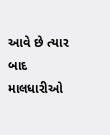આવે છે ત્યાર બાદ માલધારીઓ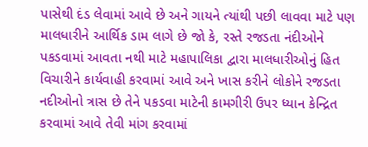પાસેથી દંડ લેવામાં આવે છે અને ગાયને ત્યાંથી પછી લાવવા માટે પણ માલધારીને આર્થિક ડામ લાગે છે જો કે, રસ્તે રજડતા નંદીઓને પકડવામાં આવતા નથી માટે મહાપાલિકા દ્વારા માલધારીઓનું હિત વિચારીને કાર્યવાહી કરવામાં આવે અને ખાસ કરીને લોકોને રજડતા નદીઓનો ત્રાસ છે તેને પકડવા માટેની કામગીરી ઉપર ધ્યાન કેન્દ્રિત કરવામાં આવે તેવી માંગ કરવામાં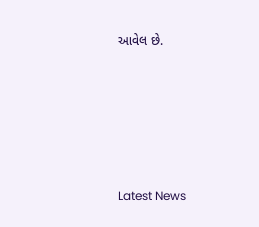આવેલ છે.






Latest News